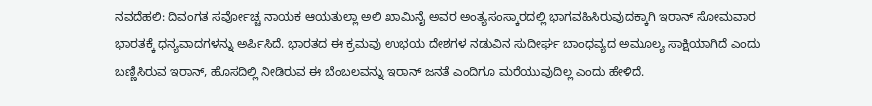ನವದೆಹಲಿ: ದಿವಂಗತ ಸರ್ವೋಚ್ಚ ನಾಯಕ ಆಯತುಲ್ಲಾ ಅಲಿ ಖಾಮಿನೈ ಅವರ ಅಂತ್ಯಸಂಸ್ಕಾರದಲ್ಲಿ ಭಾಗವಹಿಸಿರುವುದಕ್ಕಾಗಿ ಇರಾನ್ ಸೋಮವಾರ ಭಾರತಕ್ಕೆ ಧನ್ಯವಾದಗಳನ್ನು ಅರ್ಪಿಸಿದೆ. ಭಾರತದ ಈ ಕ್ರಮವು ಉಭಯ ದೇಶಗಳ ನಡುವಿನ ಸುದೀರ್ಘ ಬಾಂಧವ್ಯದ ಅಮೂಲ್ಯ ಸಾಕ್ಷಿಯಾಗಿದೆ ಎಂದು ಬಣ್ಣಿಸಿರುವ ಇರಾನ್, ಹೊಸದಿಲ್ಲಿ ನೀಡಿರುವ ಈ ಬೆಂಬಲವನ್ನು ಇರಾನ್ ಜನತೆ ಎಂದಿಗೂ ಮರೆಯುವುದಿಲ್ಲ ಎಂದು ಹೇಳಿದೆ.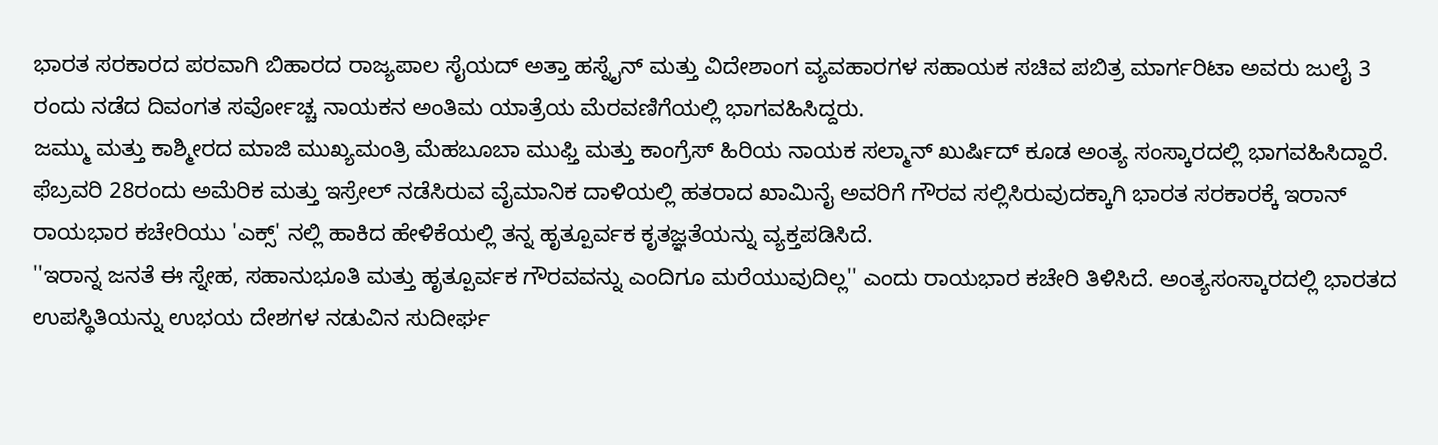ಭಾರತ ಸರಕಾರದ ಪರವಾಗಿ ಬಿಹಾರದ ರಾಜ್ಯಪಾಲ ಸೈಯದ್ ಅತ್ತಾ ಹಸ್ನೈನ್ ಮತ್ತು ವಿದೇಶಾಂಗ ವ್ಯವಹಾರಗಳ ಸಹಾಯಕ ಸಚಿವ ಪಬಿತ್ರ ಮಾರ್ಗರಿಟಾ ಅವರು ಜುಲೈ 3 ರಂದು ನಡೆದ ದಿವಂಗತ ಸರ್ವೋಚ್ಚ ನಾಯಕನ ಅಂತಿಮ ಯಾತ್ರೆಯ ಮೆರವಣಿಗೆಯಲ್ಲಿ ಭಾಗವಹಿಸಿದ್ದರು.
ಜಮ್ಮು ಮತ್ತು ಕಾಶ್ಮೀರದ ಮಾಜಿ ಮುಖ್ಯಮಂತ್ರಿ ಮೆಹಬೂಬಾ ಮುಫ್ತಿ ಮತ್ತು ಕಾಂಗ್ರೆಸ್ ಹಿರಿಯ ನಾಯಕ ಸಲ್ಮಾನ್ ಖುರ್ಷಿದ್ ಕೂಡ ಅಂತ್ಯ ಸಂಸ್ಕಾರದಲ್ಲಿ ಭಾಗವಹಿಸಿದ್ದಾರೆ.
ಫೆಬ್ರವರಿ 28ರಂದು ಅಮೆರಿಕ ಮತ್ತು ಇಸ್ರೇಲ್ ನಡೆಸಿರುವ ವೈಮಾನಿಕ ದಾಳಿಯಲ್ಲಿ ಹತರಾದ ಖಾಮಿನೈ ಅವರಿಗೆ ಗೌರವ ಸಲ್ಲಿಸಿರುವುದಕ್ಕಾಗಿ ಭಾರತ ಸರಕಾರಕ್ಕೆ ಇರಾನ್ ರಾಯಭಾರ ಕಚೇರಿಯು 'ಎಕ್ಸ್' ನಲ್ಲಿ ಹಾಕಿದ ಹೇಳಿಕೆಯಲ್ಲಿ ತನ್ನ ಹೃತ್ಪೂರ್ವಕ ಕೃತಜ್ಞತೆಯನ್ನು ವ್ಯಕ್ತಪಡಿಸಿದೆ.
''ಇರಾನ್ನ ಜನತೆ ಈ ಸ್ನೇಹ, ಸಹಾನುಭೂತಿ ಮತ್ತು ಹೃತ್ಪೂರ್ವಕ ಗೌರವವನ್ನು ಎಂದಿಗೂ ಮರೆಯುವುದಿಲ್ಲ'' ಎಂದು ರಾಯಭಾರ ಕಚೇರಿ ತಿಳಿಸಿದೆ. ಅಂತ್ಯಸಂಸ್ಕಾರದಲ್ಲಿ ಭಾರತದ ಉಪಸ್ಥಿತಿಯನ್ನು ಉಭಯ ದೇಶಗಳ ನಡುವಿನ ಸುದೀರ್ಘ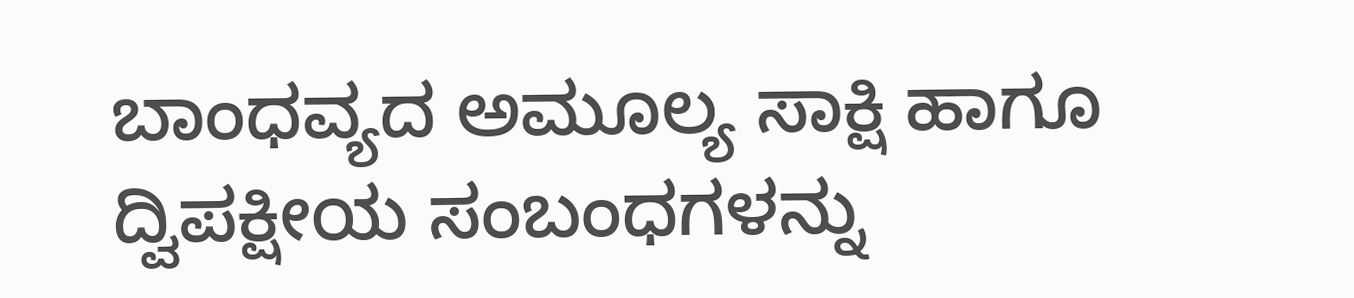ಬಾಂಧವ್ಯದ ಅಮೂಲ್ಯ ಸಾಕ್ಷಿ ಹಾಗೂ ದ್ವಿಪಕ್ಷೀಯ ಸಂಬಂಧಗಳನ್ನು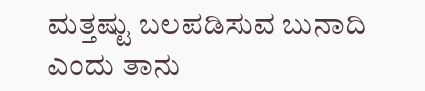ಮತ್ತಷ್ಟು ಬಲಪಡಿಸುವ ಬುನಾದಿ ಎಂದು ತಾನು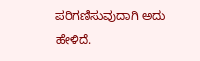ಪರಿಗಣಿಸುವುದಾಗಿ ಅದು ಹೇಳಿದೆ.